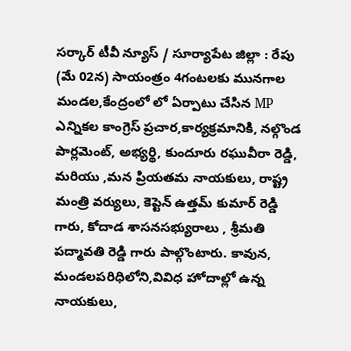సర్కార్ టీవీ న్యూస్ / సూర్యాపేట జిల్లా : రేపు (మే 02న) సాయంత్రం 4గంటలకు మునగాల మండల,కేంద్రంలో లో ఏర్పాటు చేసిన MP ఎన్నికల కాంగ్రెస్ ప్రచార,కార్యక్రమానికి, నల్గొండ పార్లమెంట్, అభ్యర్థి, కుందూరు రఘువీరా రెడ్డి, మరియు ,మన ప్రియతమ నాయకులు, రాష్ట్ర మంత్రి వర్యులు, కెప్టెన్ ఉత్తమ్ కుమార్ రెడ్డి గారు, కోదాడ శాసనసభ్యురాలు , శ్రీమతి పద్మావతి రెడ్డి గారు పాల్గొంటారు. కావున, మండలపరిధిలోని,వివిధ హోదాల్లో ఉన్న నాయకులు,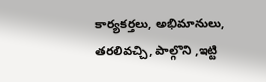కార్యకర్తలు, అభిమానులు, తరలివచ్చి, పాల్గొని ,ఇట్టి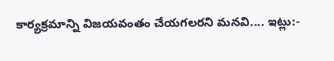కార్యక్రమాన్ని విజయవంతం చేయగలరని మనవి.... ఇట్లు:-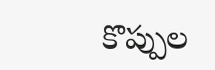కొప్పుల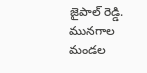జైపాల్ రెడ్డి. మునగాల మండల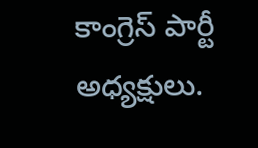కాంగ్రెస్ పార్టీ అధ్యక్షులు.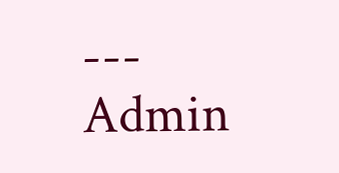---
Admin